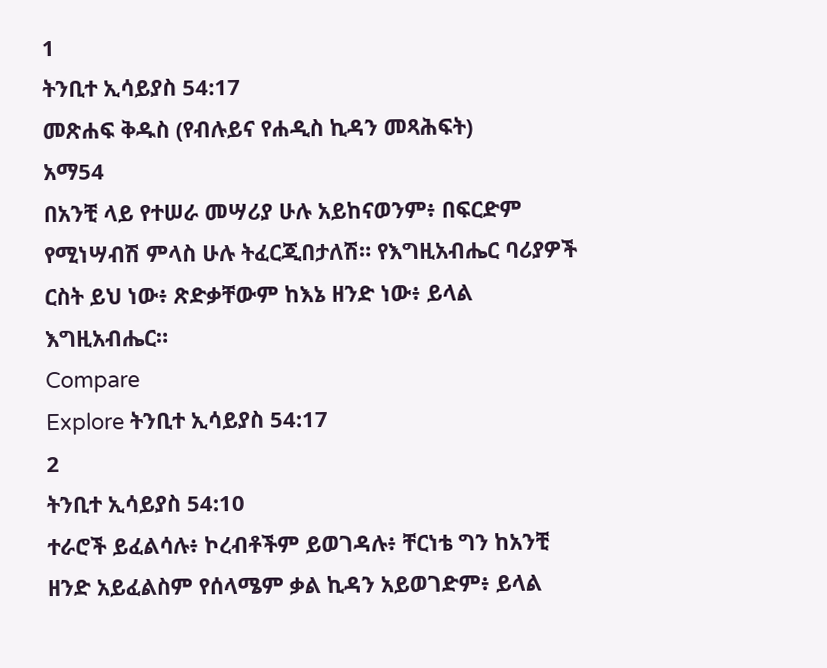1
ትንቢተ ኢሳይያስ 54:17
መጽሐፍ ቅዱስ (የብሉይና የሐዲስ ኪዳን መጻሕፍት)
አማ54
በአንቺ ላይ የተሠራ መሣሪያ ሁሉ አይከናወንም፥ በፍርድም የሚነሣብሽ ምላስ ሁሉ ትፈርጂበታለሽ። የእግዚአብሔር ባሪያዎች ርስት ይህ ነው፥ ጽድቃቸውም ከእኔ ዘንድ ነው፥ ይላል እግዚአብሔር።
Compare
Explore ትንቢተ ኢሳይያስ 54:17
2
ትንቢተ ኢሳይያስ 54:10
ተራሮች ይፈልሳሉ፥ ኮረብቶችም ይወገዳሉ፥ ቸርነቴ ግን ከአንቺ ዘንድ አይፈልስም የሰላሜም ቃል ኪዳን አይወገድም፥ ይላል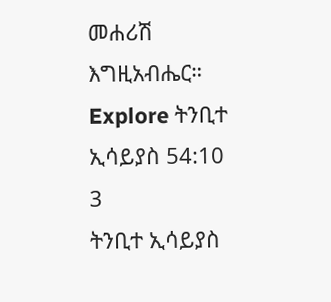መሐሪሽ እግዚአብሔር።
Explore ትንቢተ ኢሳይያስ 54:10
3
ትንቢተ ኢሳይያስ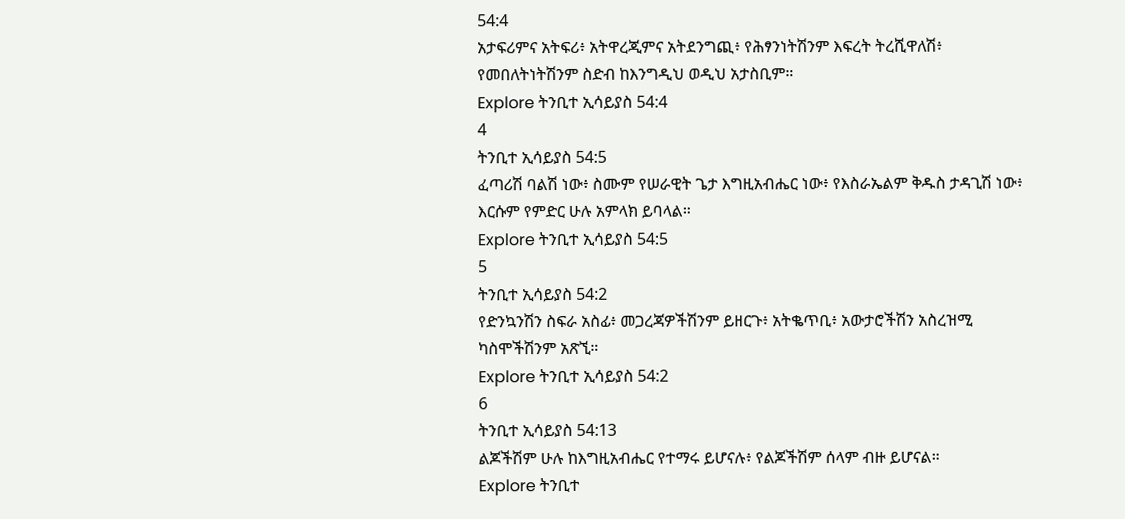54:4
አታፍሪምና አትፍሪ፥ አትዋረጂምና አትደንግጪ፥ የሕፃንነትሽንም እፍረት ትረሺዋለሽ፥ የመበለትነትሽንም ስድብ ከእንግዲህ ወዲህ አታስቢም።
Explore ትንቢተ ኢሳይያስ 54:4
4
ትንቢተ ኢሳይያስ 54:5
ፈጣሪሽ ባልሽ ነው፥ ስሙም የሠራዊት ጌታ እግዚአብሔር ነው፥ የእስራኤልም ቅዱስ ታዳጊሽ ነው፥ እርሱም የምድር ሁሉ አምላክ ይባላል።
Explore ትንቢተ ኢሳይያስ 54:5
5
ትንቢተ ኢሳይያስ 54:2
የድንኳንሽን ስፍራ አስፊ፥ መጋረጃዎችሽንም ይዘርጉ፥ አትቈጥቢ፥ አውታሮችሽን አስረዝሚ ካስሞችሽንም አጽኚ።
Explore ትንቢተ ኢሳይያስ 54:2
6
ትንቢተ ኢሳይያስ 54:13
ልጆችሽም ሁሉ ከእግዚአብሔር የተማሩ ይሆናሉ፥ የልጆችሽም ሰላም ብዙ ይሆናል።
Explore ትንቢተ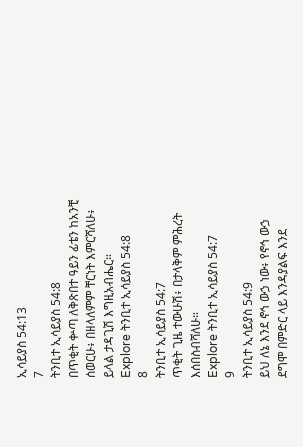ኢሳይያስ 54:13
7
ትንቢተ ኢሳይያስ 54:8
በጥቂት ቍጣ ለቅጽበተ ዓይን ፊቴን ከአንቺ ሰወርሁ፥ በዘላለምም ቸርነት እምርሻለሁ፥ ይላል ታዳጊሽ እግዚአብሔር።
Explore ትንቢተ ኢሳይያስ 54:8
8
ትንቢተ ኢሳይያስ 54:7
ጥቂት ጊዜ ተውሁሽ፥ በታላቅም ምሕረት እሰበስብሻለሁ።
Explore ትንቢተ ኢሳይያስ 54:7
9
ትንቢተ ኢሳይያስ 54:9
ይህ ለኔ እንደ ኖኅ ውኃ ነው፥ የኖኅ ውኃ ደግሞ በምድር ላይ እንዳያልፍ እንደ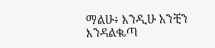ማልሁ፥ እንዲሁ አንቺን እንዳልቈጣ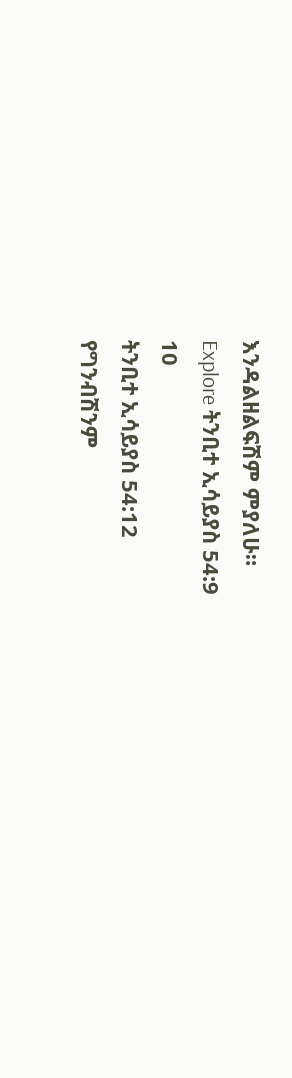እንዳልዘልፍሽም ምያለሁ።
Explore ትንቢተ ኢሳይያስ 54:9
10
ትንቢተ ኢሳይያስ 54:12
የግንብሽንም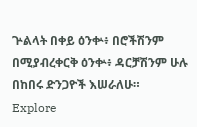ጕልላት በቀይ ዕንቍ፥ በሮችሽንም በሚያብረቀርቅ ዕንቍ፥ ዳርቻሽንም ሁሉ በከበሩ ድንጋዮች እሠራለሁ።
Explore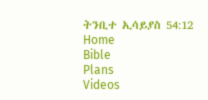ትንቢተ ኢሳይያስ 54:12
Home
Bible
Plans
Videos